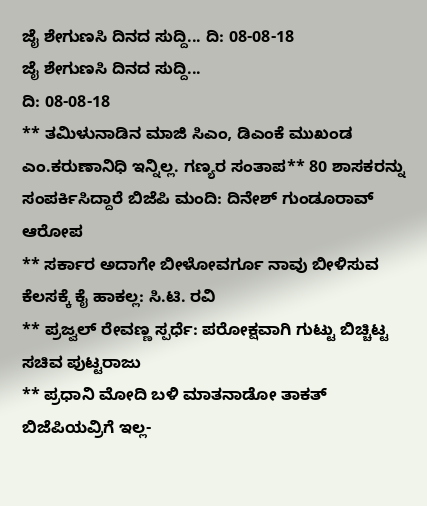ಜೈ ಶೇಗುಣಸಿ ದಿನದ ಸುದ್ದಿ... ದಿ: 08-08-18
ಜೈ ಶೇಗುಣಸಿ ದಿನದ ಸುದ್ದಿ...
ದಿ: 08-08-18
** ತಮಿಳುನಾಡಿನ ಮಾಜಿ ಸಿಎಂ, ಡಿಎಂಕೆ ಮುಖಂಡ ಎಂ.ಕರುಣಾನಿಧಿ ಇನ್ನಿಲ್ಲ. ಗಣ್ಯರ ಸಂತಾಪ** 80 ಶಾಸಕರನ್ನು ಸಂಪರ್ಕಿಸಿದ್ದಾರೆ ಬಿಜೆಪಿ ಮಂದಿ: ದಿನೇಶ್ ಗುಂಡೂರಾವ್ ಆರೋಪ
** ಸರ್ಕಾರ ಅದಾಗೇ ಬೀಳೋವರ್ಗೂ ನಾವು ಬೀಳಿಸುವ ಕೆಲಸಕ್ಕೆ ಕೈ ಹಾಕಲ್ಲ: ಸಿ.ಟಿ. ರವಿ
** ಪ್ರಜ್ವಲ್ ರೇವಣ್ಣ ಸ್ಪರ್ಧೆ: ಪರೋಕ್ಷವಾಗಿ ಗುಟ್ಟು ಬಿಚ್ಚಿಟ್ಟ ಸಚಿವ ಪುಟ್ಟರಾಜು
** ಪ್ರಧಾನಿ ಮೋದಿ ಬಳಿ ಮಾತನಾಡೋ ತಾಕತ್ ಬಿಜೆಪಿಯವ್ರಿಗೆ ಇಲ್ಲ-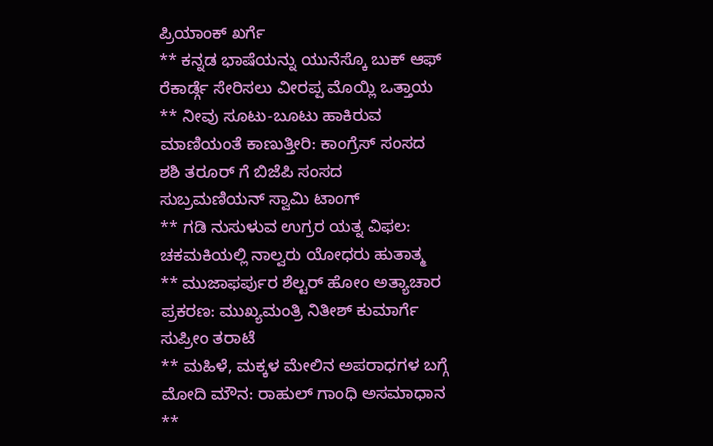ಪ್ರಿಯಾಂಕ್ ಖರ್ಗೆ
** ಕನ್ನಡ ಭಾಷೆಯನ್ನು ಯುನೆಸ್ಕೊ ಬುಕ್ ಆಫ್ ರೆಕಾರ್ಡ್ಗೆ ಸೇರಿಸಲು ವೀರಪ್ಪ ಮೊಯ್ಲಿ ಒತ್ತಾಯ
** ನೀವು ಸೂಟು-ಬೂಟು ಹಾಕಿರುವ ಮಾಣಿಯಂತೆ ಕಾಣುತ್ತೀರಿ: ಕಾಂಗ್ರೆಸ್ ಸಂಸದ ಶಶಿ ತರೂರ್ ಗೆ ಬಿಜೆಪಿ ಸಂಸದ ಸುಬ್ರಮಣಿಯನ್ ಸ್ವಾಮಿ ಟಾಂಗ್
** ಗಡಿ ನುಸುಳುವ ಉಗ್ರರ ಯತ್ನ ವಿಫಲ: ಚಕಮಕಿಯಲ್ಲಿ ನಾಲ್ವರು ಯೋಧರು ಹುತಾತ್ಮ
** ಮುಜಾಫರ್ಪುರ ಶೆಲ್ಟರ್ ಹೋಂ ಅತ್ಯಾಚಾರ ಪ್ರಕರಣ: ಮುಖ್ಯಮಂತ್ರಿ ನಿತೀಶ್ ಕುಮಾರ್ಗೆ ಸುಪ್ರೀಂ ತರಾಟೆ
** ಮಹಿಳೆ, ಮಕ್ಕಳ ಮೇಲಿನ ಅಪರಾಧಗಳ ಬಗ್ಗೆ ಮೋದಿ ಮೌನ: ರಾಹುಲ್ ಗಾಂಧಿ ಅಸಮಾಧಾನ
**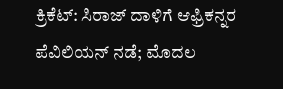ಕ್ರಿಕೆಟ್: ಸಿರಾಜ್ ದಾಳಿಗೆ ಆಫ್ರಿಕನ್ನರ ಪೆವಿಲಿಯನ್ ನಡೆ; ಮೊದಲ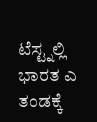ಟೆಸ್ಟ್ನಲ್ಲಿ ಭಾರತ ಎ ತಂಡಕ್ಕೆ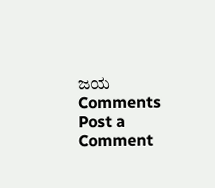ಜಯ
Comments
Post a Comment